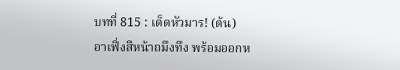บทที่ 815 : เด็ดหัวมาร! (ต้น)
อาเฟิ่งสีหน้าถมึงทึง พร้อมออกห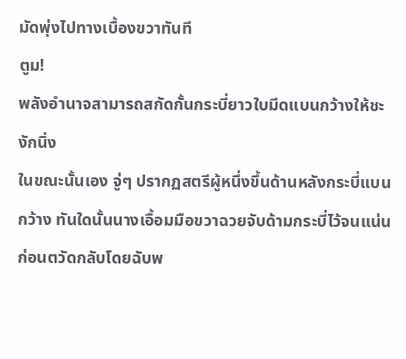มัดพุ่งไปทางเบื้องขวาทันที
ตูม!
พลังอำนาจสามารถสกัดกั้นกระบี่ยาวใบมีดแบนกว้างให้ชะงักนิ่ง
ในขณะนั้นเอง จู่ๆ ปรากฏสตรีผู้หนึ่งขึ้นด้านหลังกระบี่แบนกว้าง ทันใดนั้นนางเอื้อมมือขวาฉวยจับด้ามกระบี่ไว้จนแน่นก่อนตวัดกลับโดยฉับพ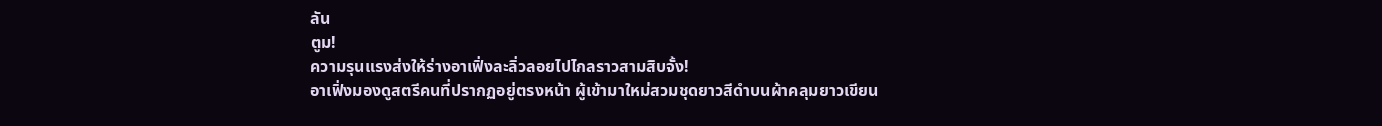ลัน
ตูม!
ความรุนแรงส่งให้ร่างอาเฟิ่งละลิ่วลอยไปไกลราวสามสิบจั้ง!
อาเฟิ่งมองดูสตรีคนที่ปรากฏอยู่ตรงหน้า ผู้เข้ามาใหม่สวมชุดยาวสีดำบนผ้าคลุมยาวเขียน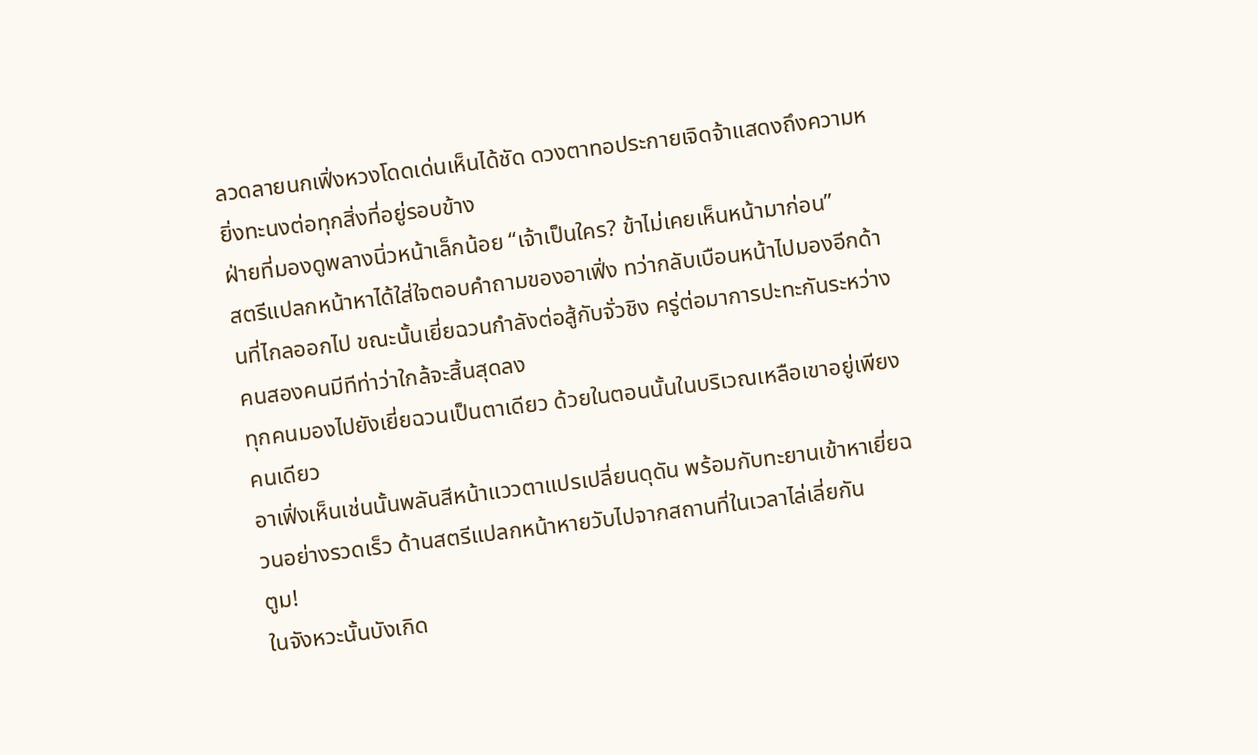ลวดลายนกเฟิ่งหวงโดดเด่นเห็นได้ชัด ดวงตาทอประกายเจิดจ้าแสดงถึงความหยิ่งทะนงต่อทุกสิ่งที่อยู่รอบข้าง
ฝ่ายที่มองดูพลางนิ่วหน้าเล็กน้อย “เจ้าเป็นใคร? ข้าไม่เคยเห็นหน้ามาก่อน”
สตรีแปลกหน้าหาได้ใส่ใจตอบคำถามของอาเฟิ่ง ทว่ากลับเบือนหน้าไปมองอีกด้านที่ไกลออกไป ขณะนั้นเยี่ยฉวนกำลังต่อสู้กับจั่วชิง ครู่ต่อมาการปะทะกันระหว่างคนสองคนมีทีท่าว่าใกล้จะสิ้นสุดลง
ทุกคนมองไปยังเยี่ยฉวนเป็นตาเดียว ด้วยในตอนนั้นในบริเวณเหลือเขาอยู่เพียงคนเดียว
อาเฟิ่งเห็นเช่นนั้นพลันสีหน้าแววตาแปรเปลี่ยนดุดัน พร้อมกับทะยานเข้าหาเยี่ยฉวนอย่างรวดเร็ว ด้านสตรีแปลกหน้าหายวับไปจากสถานที่ในเวลาไล่เลี่ยกัน
ตูม!
ในจังหวะนั้นบังเกิด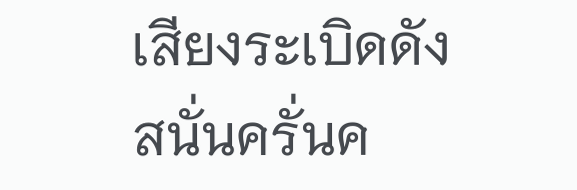เสียงระเบิดดังสนั่นครั่นค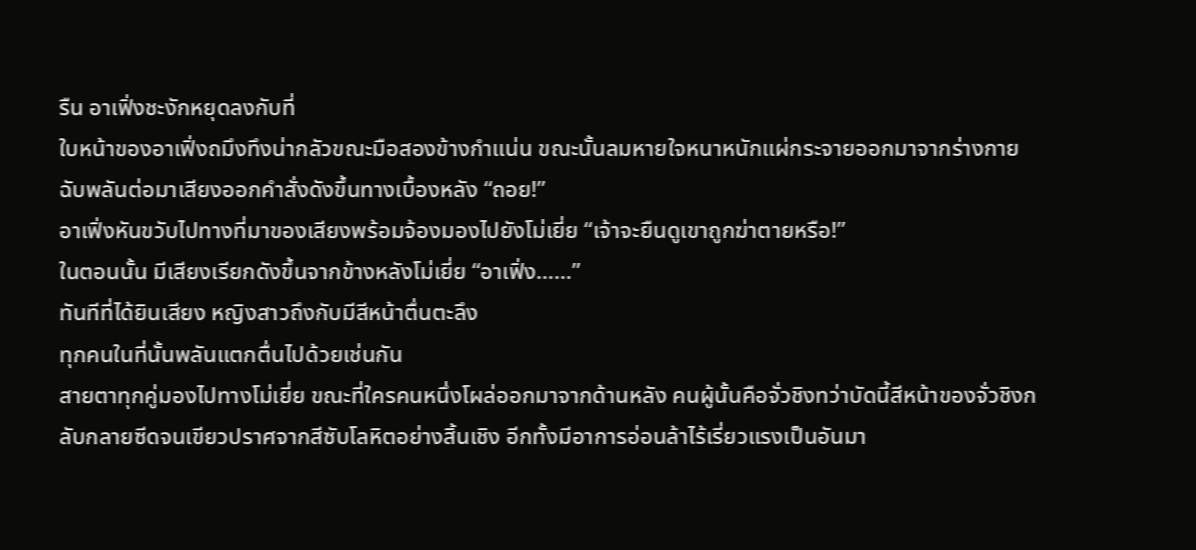รืน อาเฟิ่งชะงักหยุดลงกับที่
ใบหน้าของอาเฟิ่งถมึงทึงน่ากลัวขณะมือสองข้างกำแน่น ขณะนั้นลมหายใจหนาหนักแผ่กระจายออกมาจากร่างกาย ฉับพลันต่อมาเสียงออกคำสั่งดังขึ้นทางเบื้องหลัง “ถอย!”
อาเฟิ่งหันขวับไปทางที่มาของเสียงพร้อมจ้องมองไปยังโม่เยี่ย “เจ้าจะยืนดูเขาถูกฆ่าตายหรือ!”
ในตอนนั้น มีเสียงเรียกดังขึ้นจากข้างหลังโม่เยี่ย “อาเฟิ่ง……”
ทันทีที่ได้ยินเสียง หญิงสาวถึงกับมีสีหน้าตื่นตะลึง
ทุกคนในที่นั้นพลันแตกตื่นไปด้วยเช่นกัน
สายตาทุกคู่มองไปทางโม่เยี่ย ขณะที่ใครคนหนึ่งโผล่ออกมาจากด้านหลัง คนผู้นั้นคือจั่วชิงทว่าบัดนี้สีหน้าของจั่วชิงกลับกลายซีดจนเขียวปราศจากสีซับโลหิตอย่างสิ้นเชิง อีกทั้งมีอาการอ่อนล้าไร้เรี่ยวแรงเป็นอันมา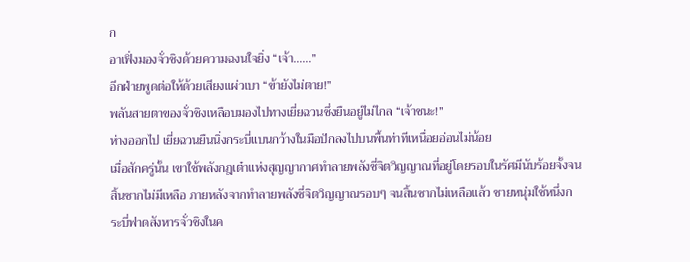ก
อาเฟิ่งมองจั่วชิงด้วยความฉงนใจยิ่ง “เจ้า……”
อีกฝ่ายพูดต่อให้ด้วยเสียงแผ่วเบา “ข้ายังไม่ตาย!”
พลันสายตาของจั่วชิงเหลือบมองไปทางเยี่ยฉวนซึ่งยืนอยู่ไม่ไกล “เจ้าชนะ!”
ห่างออกไป เยี่ยฉวนยืนนิ่งกระบี่แบนกว้างในมือปักลงไปบนพื้นท่าทีเหนื่อยอ่อนไม่น้อย
เมื่อสักครู่นั้น เขาใช้พลังกฎเต๋าแห่งสุญญากาศทำลายพลังชี่จิตวิญญาณที่อยู่โดยรอบในรัศมีนับร้อยจั้งจนสิ้นซากไม่มีเหลือ ภายหลังจากทำลายพลังชี่จิตวิญญาณรอบๆ จนสิ้นซากไม่เหลือแล้ว ชายหนุ่มใช้หนึ่งกระบี่ฟาดสังหารจั่วชิงในค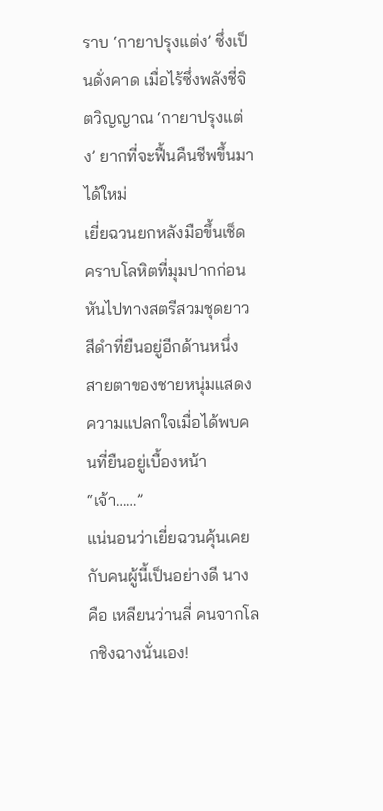ราบ ‘กายาปรุงแต่ง’ ซึ่งเป็นดั่งคาด เมื่อไร้ซึ่งพลังชี่จิตวิญญาณ ‘กายาปรุงแต่ง’ ยากที่จะฟื้นคืนชีพขึ้นมาได้ใหม่
เยี่ยฉวนยกหลังมือขึ้นเช็ดคราบโลหิตที่มุมปากก่อนหันไปทางสตรีสวมชุดยาวสีดำที่ยืนอยู่อีกด้านหนึ่ง สายตาของชายหนุ่มแสดงความแปลกใจเมื่อได้พบคนที่ยืนอยู่เบื้องหน้า “เจ้า……”
แน่นอนว่าเยี่ยฉวนคุ้นเคยกับคนผู้นี้เป็นอย่างดี นางคือ เหลียนว่านลี่ คนจากโลกชิงฉางนั่นเอง!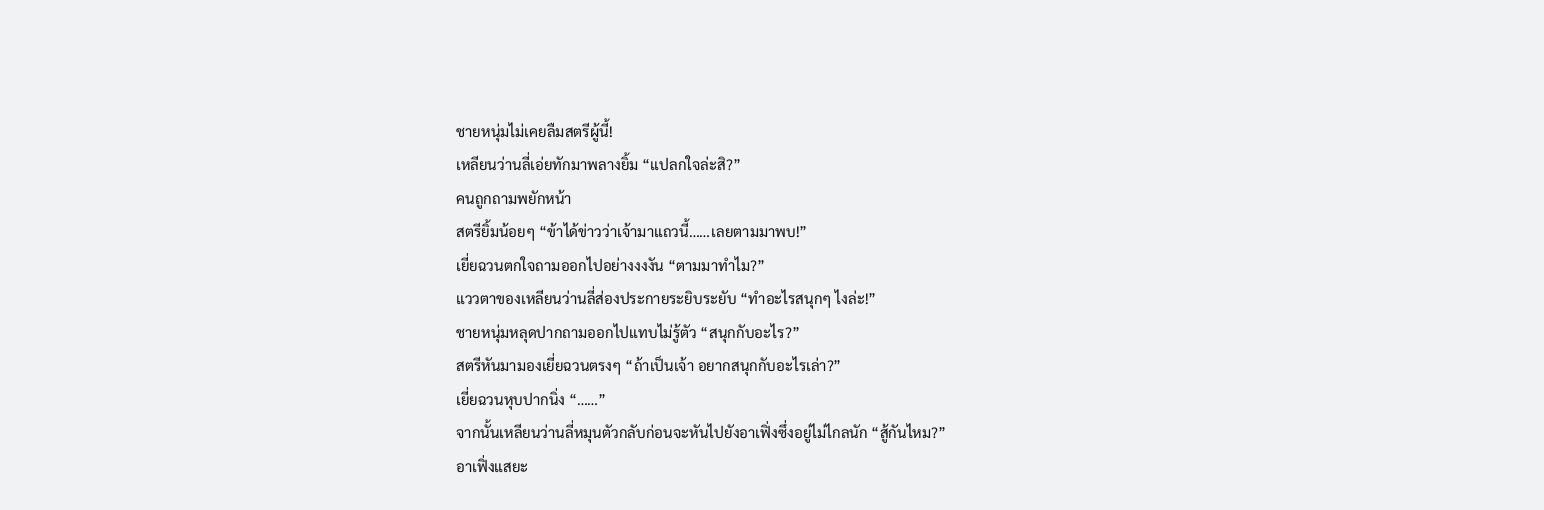ชายหนุ่มไม่เคยลืมสตรีผู้นี้!
เหลียนว่านลี่เอ่ยทักมาพลางยิ้ม “แปลกใจล่ะสิ?”
คนถูกถามพยักหน้า
สตรียิ้มน้อยๆ “ข้าได้ข่าวว่าเจ้ามาแถวนี้……เลยตามมาพบ!”
เยี่ยฉวนตกใจถามออกไปอย่างงงงัน “ตามมาทำไม?”
แววตาของเหลียนว่านลี่ส่องประกายระยิบระยับ “ทำอะไรสนุกๆ ไงล่ะ!”
ชายหนุ่มหลุดปากถามออกไปแทบไม่รู้ตัว “สนุกกับอะไร?”
สตรีหันมามองเยี่ยฉวนตรงๆ “ถ้าเป็นเจ้า อยากสนุกกับอะไรเล่า?”
เยี่ยฉวนหุบปากนิ่ง “……”
จากนั้นเหลียนว่านลี่หมุนตัวกลับก่อนจะหันไปยังอาเฟิ่งซึ่งอยู่ไม่ไกลนัก “สู้กันไหม?”
อาเฟิ่งแสยะ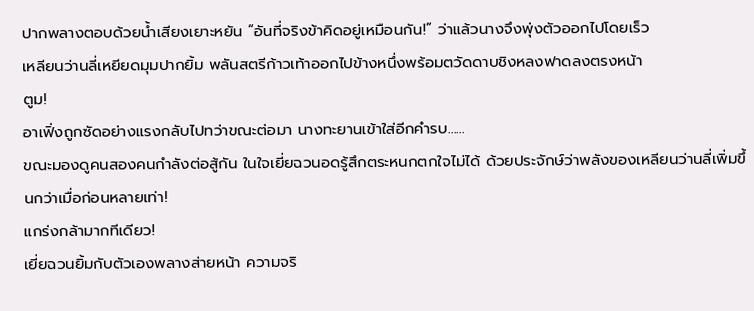ปากพลางตอบด้วยน้ำเสียงเยาะหยัน “อันที่จริงข้าคิดอยู่เหมือนกัน!” ว่าแล้วนางจึงพุ่งตัวออกไปโดยเร็ว
เหลียนว่านลี่เหยียดมุมปากยิ้ม พลันสตรีก้าวเท้าออกไปข้างหนึ่งพร้อมตวัดดาบชิงหลงฟาดลงตรงหน้า
ตูม!
อาเฟิ่งถูกซัดอย่างแรงกลับไปทว่าขณะต่อมา นางทะยานเข้าใส่อีกคำรบ……
ขณะมองดูคนสองคนกำลังต่อสู้กัน ในใจเยี่ยฉวนอดรู้สึกตระหนกตกใจไม่ได้ ด้วยประจักษ์ว่าพลังของเหลียนว่านลี่เพิ่มขึ้นกว่าเมื่อก่อนหลายเท่า!
แกร่งกล้ามากทีเดียว!
เยี่ยฉวนยิ้มกับตัวเองพลางส่ายหน้า ความจริ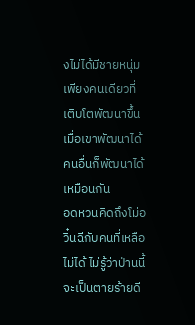งไม่ได้มีชายหนุ่มเพียงคนเดียวที่เติบโตพัฒนาขึ้น เมื่อเขาพัฒนาได้คนอื่นก็พัฒนาได้เหมือนกัน
อดหวนคิดถึงโม่อวิ๋นฉีกับคนที่เหลือไม่ได้ ไม่รู้ว่าป่านนี้จะเป็นตายร้ายดี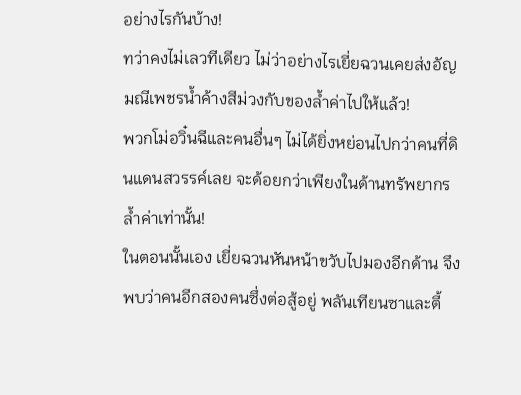อย่างไรกันบ้าง!
ทว่าคงไม่เลวทีเดียว ไม่ว่าอย่างไรเยี่ยฉวนเคยส่งอัญมณีเพชรน้ำค้างสีม่วงกับของล้ำค่าไปให้แล้ว!
พวกโม่อวิ๋นฉีและคนอื่นๆ ไม่ได้ยิ่งหย่อนไปกว่าคนที่ดินแดนสวรรค์เลย จะด้อยกว่าเพียงในด้านทรัพยากรล้ำค่าเท่านั้น!
ในตอนนั้นเอง เยี่ยฉวนหันหน้าขวับไปมองอีกด้าน จึงพบว่าคนอีกสองคนซึ่งต่อสู้อยู่ พลันเทียนซาและตี้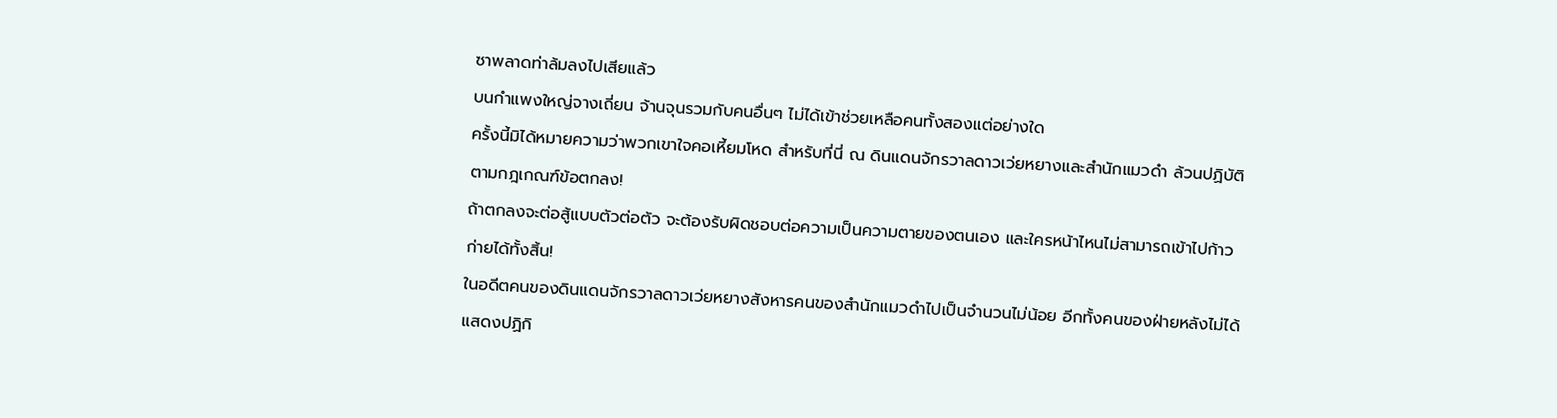ซาพลาดท่าล้มลงไปเสียแล้ว
บนกำแพงใหญ่จางเถี่ยน จ้านจุนรวมกับคนอื่นๆ ไม่ได้เข้าช่วยเหลือคนทั้งสองแต่อย่างใด
ครั้งนี้มิได้หมายความว่าพวกเขาใจคอเหี้ยมโหด สำหรับที่นี่ ณ ดินแดนจักรวาลดาวเว่ยหยางและสำนักแมวดำ ล้วนปฏิบัติตามกฎเกณฑ์ข้อตกลง!
ถ้าตกลงจะต่อสู้แบบตัวต่อตัว จะต้องรับผิดชอบต่อความเป็นความตายของตนเอง และใครหน้าไหนไม่สามารถเข้าไปก้าวก่ายได้ทั้งสิ้น!
ในอดีตคนของดินแดนจักรวาลดาวเว่ยหยางสังหารคนของสำนักแมวดำไปเป็นจำนวนไม่น้อย อีกทั้งคนของฝ่ายหลังไม่ได้แสดงปฏิกิ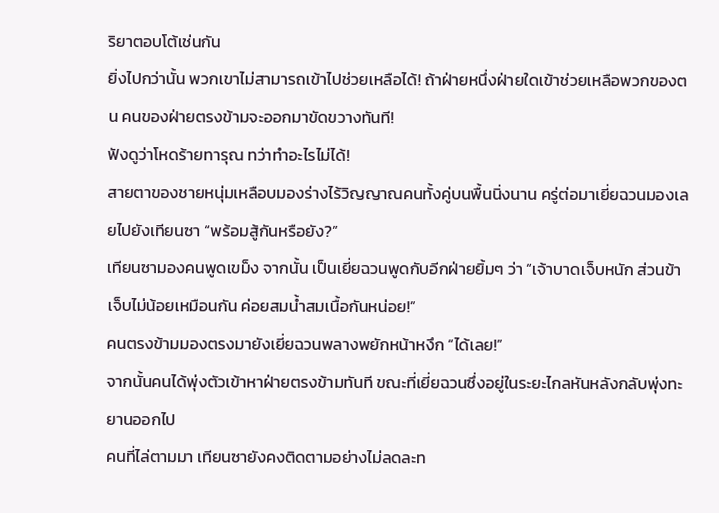ริยาตอบโต้เช่นกัน
ยิ่งไปกว่านั้น พวกเขาไม่สามารถเข้าไปช่วยเหลือได้! ถ้าฝ่ายหนึ่งฝ่ายใดเข้าช่วยเหลือพวกของตน คนของฝ่ายตรงข้ามจะออกมาขัดขวางทันที!
ฟังดูว่าโหดร้ายทารุณ ทว่าทำอะไรไม่ได้!
สายตาของชายหนุ่มเหลือบมองร่างไร้วิญญาณคนทั้งคู่บนพื้นนิ่งนาน ครู่ต่อมาเยี่ยฉวนมองเลยไปยังเทียนซา “พร้อมสู้กันหรือยัง?”
เทียนซามองคนพูดเขม็ง จากนั้น เป็นเยี่ยฉวนพูดกับอีกฝ่ายยิ้มๆ ว่า “เจ้าบาดเจ็บหนัก ส่วนข้าเจ็บไม่น้อยเหมือนกัน ค่อยสมน้ำสมเนื้อกันหน่อย!”
คนตรงข้ามมองตรงมายังเยี่ยฉวนพลางพยักหน้าหงึก “ได้เลย!”
จากนั้นคนได้พุ่งตัวเข้าหาฝ่ายตรงข้ามทันที ขณะที่เยี่ยฉวนซึ่งอยู่ในระยะไกลหันหลังกลับพุ่งทะยานออกไป
คนที่ไล่ตามมา เทียนซายังคงติดตามอย่างไม่ลดละท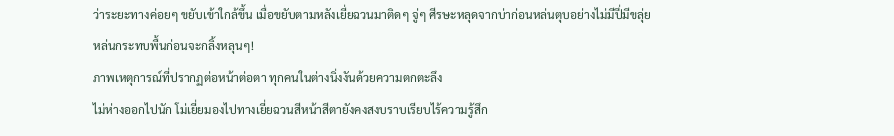ว่าระยะทางค่อยๆ ขยับเข้าใกล้ขึ้น เมื่อขยับตามหลังเยี่ยฉวนมาติดๆ จู่ๆ ศีรษะหลุดจากบ่าก่อนหล่นตุบอย่างไม่มีปี่มีขลุ่ย
หล่นกระทบพื้นก่อนจะกลิ้งหลุนๆ!
ภาพเหตุการณ์ที่ปรากฏต่อหน้าต่อตา ทุกคนในต่างนิ่งงันด้วยความตกตะลึง
ไม่ห่างออกไปนัก โม่เยี่ยมองไปทางเยี่ยฉวนสีหน้าสีตายังคงสงบราบเรียบไร้ความรู้สึก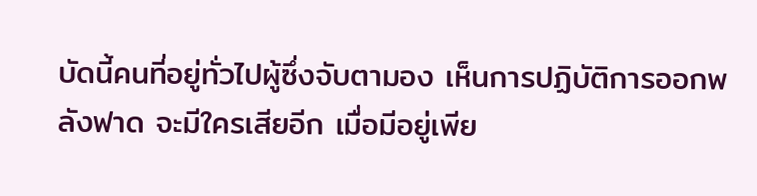บัดนี้คนที่อยู่ทั่วไปผู้ซึ่งจับตามอง เห็นการปฏิบัติการออกพลังฟาด จะมีใครเสียอีก เมื่อมีอยู่เพีย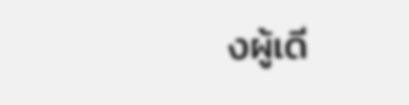งผู้เดี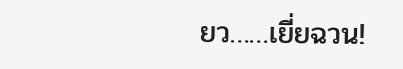ยว……เยี่ยฉวน!